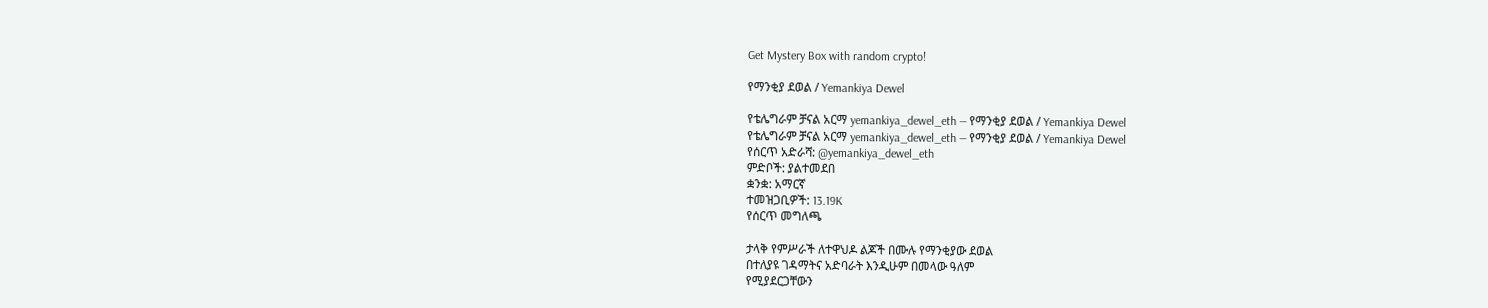Get Mystery Box with random crypto!

የማንቂያ ደወል / Yemankiya Dewel

የቴሌግራም ቻናል አርማ yemankiya_dewel_eth — የማንቂያ ደወል / Yemankiya Dewel
የቴሌግራም ቻናል አርማ yemankiya_dewel_eth — የማንቂያ ደወል / Yemankiya Dewel
የሰርጥ አድራሻ: @yemankiya_dewel_eth
ምድቦች: ያልተመደበ
ቋንቋ: አማርኛ
ተመዝጋቢዎች: 13.19K
የሰርጥ መግለጫ

ታላቅ የምሥራች ለተዋህዶ ልጆች በሙሉ የማንቂያው ደወል
በተለያዩ ገዳማትና አድባራት እንዲሁም በመላው ዓለም
የሚያደርጋቸውን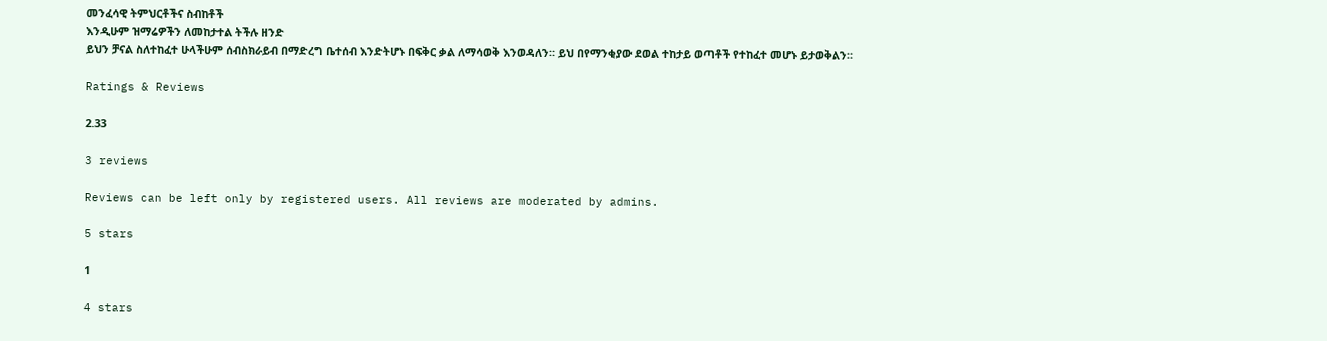መንፈሳዊ ትምህርቶችና ስብከቶች
እንዲሁም ዝማሬዎችን ለመከታተል ትችሉ ዘንድ
ይህን ቻናል ስለተከፈተ ሁላችሁም ሰብስክራይብ በማድረግ ቤተሰብ እንድትሆኑ በፍቅር ቃል ለማሳወቅ እንወዳለን። ይህ በየማንቂያው ደወል ተከታይ ወጣቶች የተከፈተ መሆኑ ይታወቅልን።

Ratings & Reviews

2.33

3 reviews

Reviews can be left only by registered users. All reviews are moderated by admins.

5 stars

1

4 stars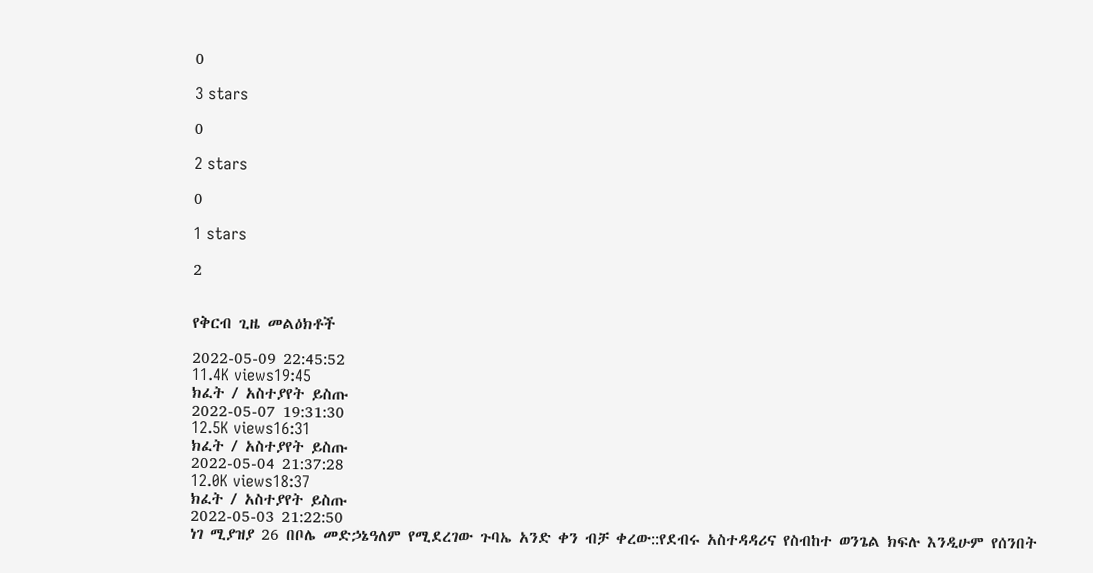0

3 stars

0

2 stars

0

1 stars

2


የቅርብ ጊዜ መልዕክቶች

2022-05-09 22:45:52
11.4K views19:45
ክፈት / አስተያየት ይስጡ
2022-05-07 19:31:30
12.5K views16:31
ክፈት / አስተያየት ይስጡ
2022-05-04 21:37:28
12.0K views18:37
ክፈት / አስተያየት ይስጡ
2022-05-03 21:22:50
ነገ ሚያዝያ 26 በቦሌ መድኃኔዓለም የሚደረገው ጉባኤ አንድ ቀን ብቻ ቀረው::የደብሩ አስተዳዳሪና የስብከተ ወንጌል ክፍሉ እንዲሁም የሰንበት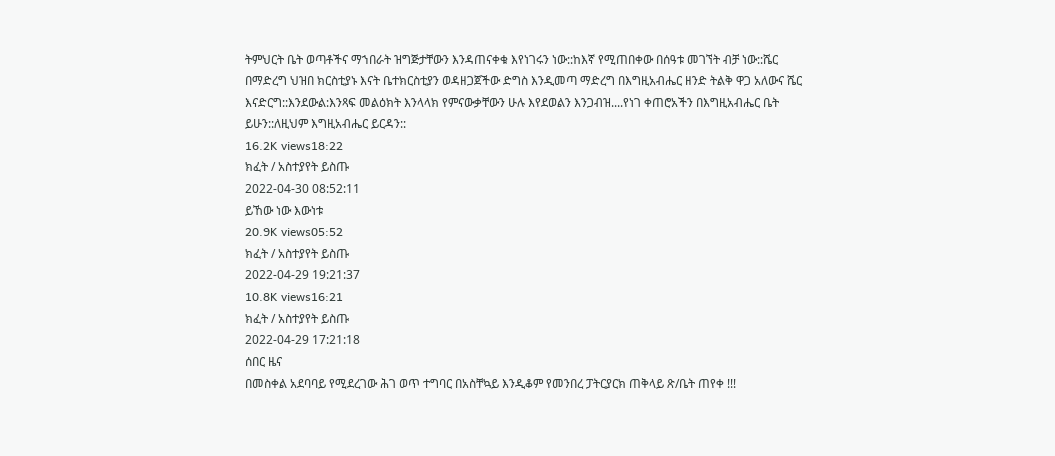ትምህርት ቤት ወጣቶችና ማኀበራት ዝግጅታቸውን እንዳጠናቀቁ እየነገሩን ነው::ከእኛ የሚጠበቀው በሰዓቱ መገኘት ብቻ ነው::ሼር በማድረግ ህዝበ ክርስቲያኑ እናት ቤተክርስቲያን ወዳዘጋጀችው ድግስ እንዲመጣ ማድረግ በእግዚአብሔር ዘንድ ትልቅ ዋጋ አለውና ሼር እናድርግ::እንደውል:እንጻፍ መልዕክት እንላላክ የምናውቃቸውን ሁሉ እየደወልን እንጋብዝ....የነገ ቀጠሮአችን በእግዚአብሔር ቤት ይሁን::ለዚህም እግዚአብሔር ይርዳን::
16.2K views18:22
ክፈት / አስተያየት ይስጡ
2022-04-30 08:52:11
ይኸው ነው እውነቱ
20.9K views05:52
ክፈት / አስተያየት ይስጡ
2022-04-29 19:21:37
10.8K views16:21
ክፈት / አስተያየት ይስጡ
2022-04-29 17:21:18
ሰበር ዜና
በመስቀል አደባባይ የሚደረገው ሕገ ወጥ ተግባር በአስቸኳይ እንዲቆም የመንበረ ፓትርያርክ ጠቅላይ ጽ/ቤት ጠየቀ !!!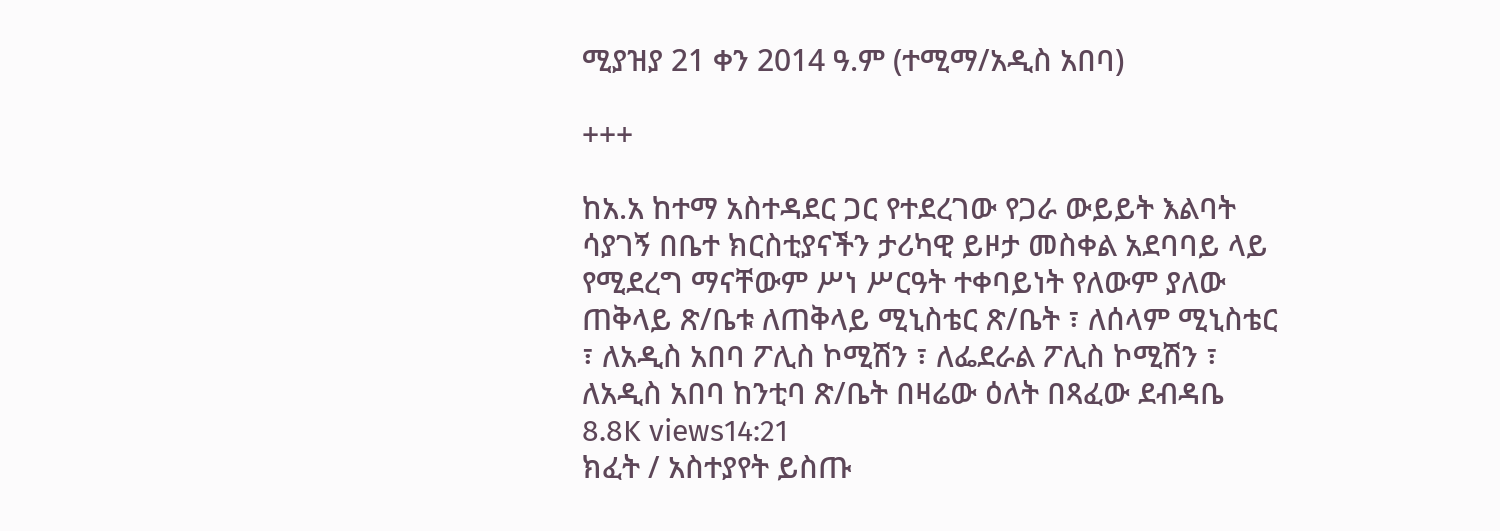ሚያዝያ 21 ቀን 2014 ዓ.ም (ተሚማ/አዲስ አበባ)

+++

ከአ.አ ከተማ አስተዳደር ጋር የተደረገው የጋራ ውይይት እልባት ሳያገኝ በቤተ ክርስቲያናችን ታሪካዊ ይዞታ መስቀል አደባባይ ላይ የሚደረግ ማናቸውም ሥነ ሥርዓት ተቀባይነት የለውም ያለው ጠቅላይ ጽ/ቤቱ ለጠቅላይ ሚኒስቴር ጽ/ቤት ፣ ለሰላም ሚኒስቴር ፣ ለአዲስ አበባ ፖሊስ ኮሚሽን ፣ ለፌደራል ፖሊስ ኮሚሽን ፣ ለአዲስ አበባ ከንቲባ ጽ/ቤት በዛሬው ዕለት በጻፈው ደብዳቤ
8.8K views14:21
ክፈት / አስተያየት ይስጡ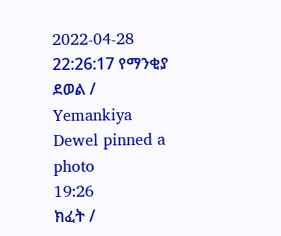2022-04-28 22:26:17 የማንቂያ ደወል / Yemankiya Dewel pinned a photo
19:26
ክፈት /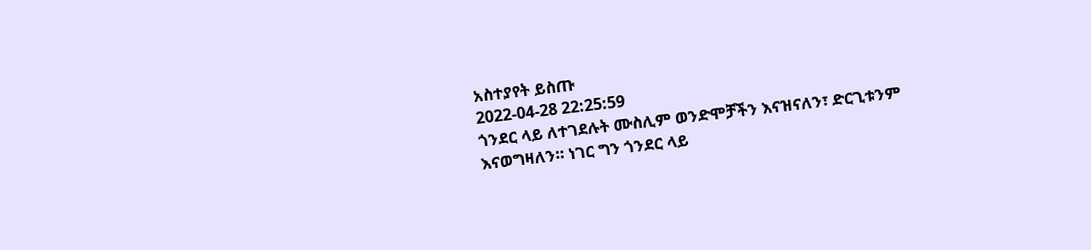አስተያየት ይስጡ
2022-04-28 22:25:59
ጎንደር ላይ ለተገደሉት ሙስሊም ወንድሞቻችን እናዝናለን፣ ድርጊቱንም እናወግዛለን። ነገር ግን ጎንደር ላይ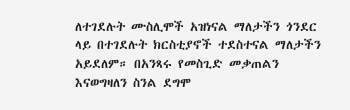ለተገደሉት ሙስሊሞች አዝነናል ማለታችን ጎንደር ላይ በተገደሉት ክርስቲያኖች ተደስተናል ማለታችን አይደለም። በአንጻሩ የመስጊድ መቃጠልን እናወግዛለን ስንል ደግሞ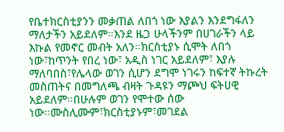የቤተክርስቲያንን መቃጠል ለበጎ ነው እያልን እንደግፋለን ማለታችን አይደለም።እንደ ዜጋ ሁላችንም በሀገራችን ላይ እኩል የመኖር መብት አለን።ክርስቲያኑ ሲሞት ለበጎ ነው፣ከጥንት የበረ ነው፣ አዲስ ነገር አይደለም፣ እያሉ ማለባበስ፣የሌላው ወገን ሲሆን ደግሞ ነገሩን ከፍተኛ ትኩረት መስጠትና በመግለጫ ብዛት ጉዳዩን ማጮህ ፍትሀዊ አይደለም።በሁሉም ወገን የሞተው ሰው ነው።ሙስሊሙም፣ክርስቲያኑም፣መገደል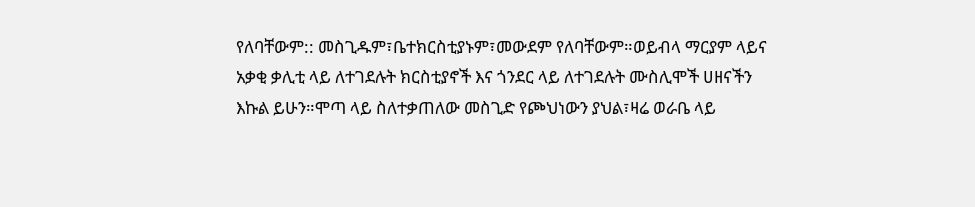የለባቸውም:: መስጊዱም፣ቤተክርስቲያኑም፣መውደም የለባቸውም።ወይብላ ማርያም ላይና አቃቂ ቃሊቲ ላይ ለተገደሉት ክርስቲያኖች እና ጎንደር ላይ ለተገደሉት ሙስሊሞች ሀዘናችን እኩል ይሁን።ሞጣ ላይ ስለተቃጠለው መስጊድ የጮህነውን ያህል፣ዛሬ ወራቤ ላይ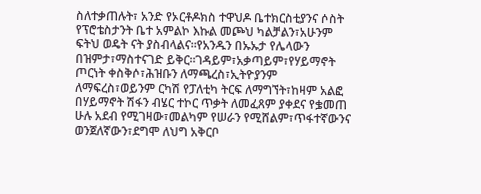ስለተቃጠሉት፣ አንድ የኦርቶዶክስ ተዋህዶ ቤተክርስቲያንና ሶስት የፕሮቴስታንት ቤተ አምልኮ እኩል መጮህ ካልቻልን፣አሁንም ፍትህ ወዴት ናት ያስብላልና።የአንዱን በኡኡታ የሌላውን በዝምታ፣ማስተናገድ ይቅር።ገዳይም፣አቃጣይም፣የሃይማኖት ጦርነት ቀስቅሶ፣ሕዝቡን ለማጫረስ፣ኢትዮያንም ለማፍረስ፣ወይንም ርካሽ የፓለቲካ ትርፍ ለማግኘት፣ከዛም አልፎ በሃይማኖት ሽፋን ብሄር ተኮር ጥቃት ለመፈጸም ያቀደና የቌመጠ ሁሉ አደብ የሚገዛው፣መልካም የሠራን የሚሸልም፣ጥፋተኛውንና ወንጀለኛውን፣ደግሞ ለህግ አቅርቦ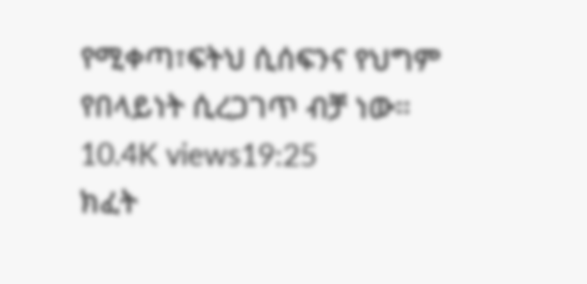የሚቀጣ፣ፍትህ ሲሰፍንና የህግም የበላይነት ሲረጋገጥ ብቻ ነው።
10.4K views19:25
ክፈት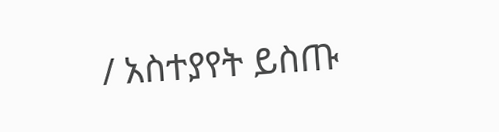/ አስተያየት ይስጡ